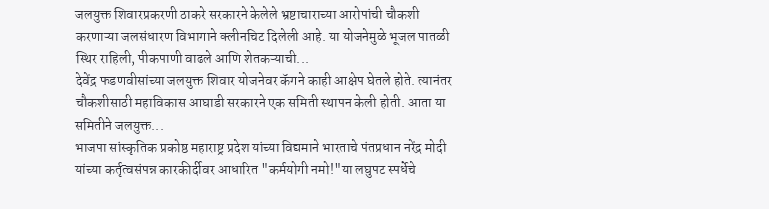जलयुक्त शिवारप्रकरणी ठाकरे सरकारने केलेले भ्रष्टाचाराच्या आरोपांची चौकशी करणाऱ्या जलसंधारण विभागाने क्लीनचिट दिलेली आहे. या योजनेमुळे भूजल पातळी स्थिर राहिली, पीकपाणी वाढले आणि शेतकऱ्याची...
देवेंद्र फडणवीसांच्या जलयुक्त शिवार योजनेवर कॅगने काही आक्षेप घेतले होते. त्यानंतर चौकशीसाठी महाविकास आघाडी सरकारने एक समिती स्थापन केली होती. आता या समितीने जलयुक्त...
भाजपा सांस्कृतिक प्रकोष्ठ महाराष्ट्र प्रदेश यांच्या विद्यमाने भारताचे पंतप्रधान नरेंद्र मोदी यांच्या कर्तृत्वसंपन्न कारकीर्दीवर आधारित "कर्मयोगी नमो!"या लघुपट स्पर्धेचे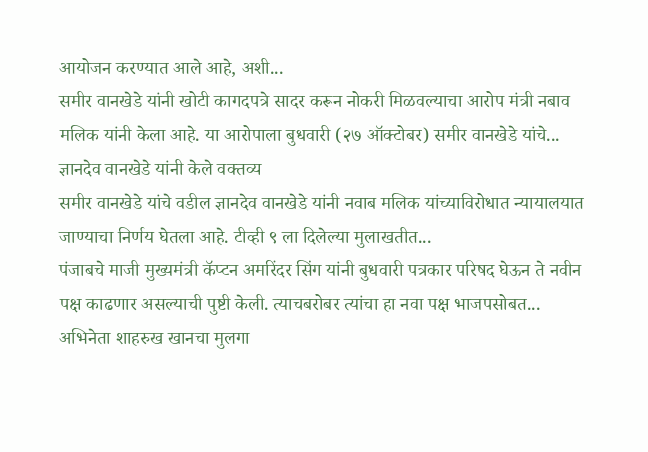आयोजन करण्यात आले आहे, अशी...
समीर वानखेडे यांनी खोटी कागदपत्रे सादर करून नोकरी मिळवल्याचा आरोप मंत्री नबाव मलिक यांनी केला आहे. या आरोपाला बुधवारी (२७ ऑक्टोबर) समीर वानखेडे यांचे...
ज्ञानदेव वानखेडे यांनी केले वक्तव्य
समीर वानखेडे यांचे वडील ज्ञानदेव वानखेडे यांनी नवाब मलिक यांच्याविरोधात न्यायालयात जाण्याचा निर्णय घेतला आहे. टीव्ही ९ ला दिलेल्या मुलाखतीत...
पंजाबचे माजी मुख्यमंत्री कॅप्टन अमरिंदर सिंग यांनी बुधवारी पत्रकार परिषद घेऊन ते नवीन पक्ष काढणार असल्याची पुष्टी केली. त्याचबरोबर त्यांचा हा नवा पक्ष भाजपसोबत...
अभिनेता शाहरुख खानचा मुलगा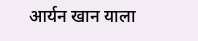आर्यन खान याला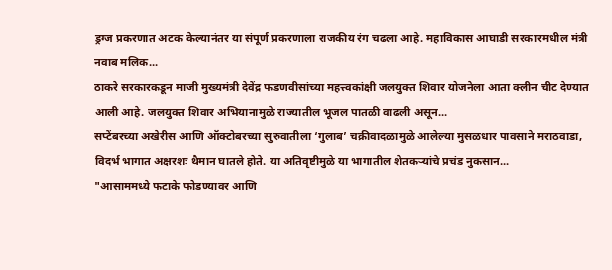ड्रग्ज प्रकरणात अटक केल्यानंतर या संपूर्ण प्रकरणाला राजकीय रंग चढला आहे. महाविकास आघाडी सरकारमधील मंत्री नवाब मलिक...
ठाकरे सरकारकडून माजी मुख्यमंत्री देवेंद्र फडणवीसांच्या महत्त्वकांक्षी जलयुक्त शिवार योजनेला आता क्लीन चीट देण्यात आली आहे. जलयुक्त शिवार अभियानामुळे राज्यातील भूजल पातळी वाढली असून...
सप्टेंबरच्या अखेरीस आणि ऑक्टोबरच्या सुरुवातीला ‘गुलाब’ चक्रीवादळामुळे आलेल्या मुसळधार पावसाने मराठवाडा, विदर्भ भागात अक्षरशः थैमान घातले होते. या अतिवृष्टीमुळे या भागातील शेतकऱ्यांचे प्रचंड नुकसान...
"आसाममध्ये फटाके फोडण्यावर आणि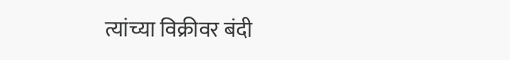त्यांच्या विक्रीवर बंदी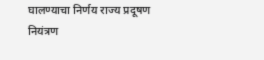घालण्याचा निर्णय राज्य प्रदूषण नियंत्रण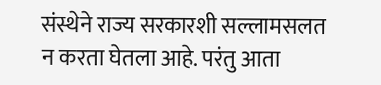संस्थेने राज्य सरकारशी सल्लामसलत न करता घेतला आहे. परंतु आता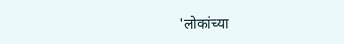'लोकांच्या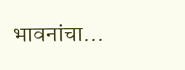भावनांचा...